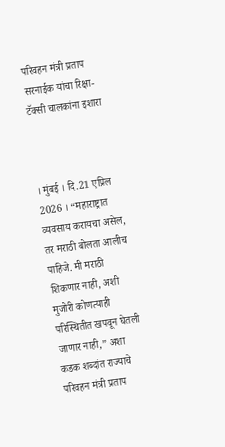परिवहन मंत्री प्रताप सरनाईक यांचा रिक्षा-टॅक्सी चालकांना इशारा



। मुंबई । दि.21 एप्रिल 2026 । “महाराष्ट्रात व्यवसाय करायचा असेल, तर मराठी बोलता आलीच पाहिजे. मी मराठी शिकणार नाही, अशी मुजोरी कोणत्याही परिस्थितीत खपवून घेतली जाणार नाही,” अशा कडक शब्दांत राज्याचे परिवहन मंत्री प्रताप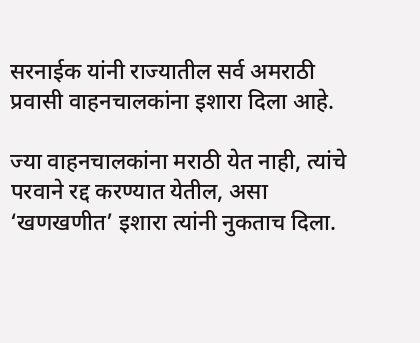सरनाईक यांनी राज्यातील सर्व अमराठी प्रवासी वाहनचालकांना इशारा दिला आहे.

ज्या वाहनचालकांना मराठी येत नाही, त्यांचे परवाने रद्द करण्यात येतील, असा ‘खणखणीत’ इशारा त्यांनी नुकताच दिला.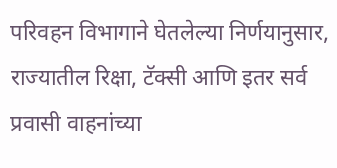परिवहन विभागाने घेतलेल्या निर्णयानुसार, राज्यातील रिक्षा, टॅक्सी आणि इतर सर्व प्रवासी वाहनांच्या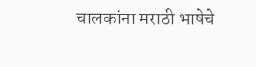चालकांना मराठी भाषेचे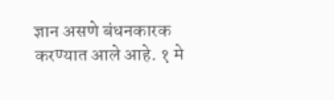ज्ञान असणे बंधनकारक करण्यात आले आहे. १ मे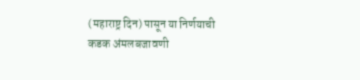(महाराष्ट्र दिन) पासून या निर्णयाची कडक अंमलबजावणी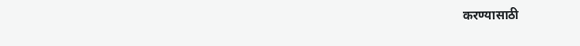करण्यासाठी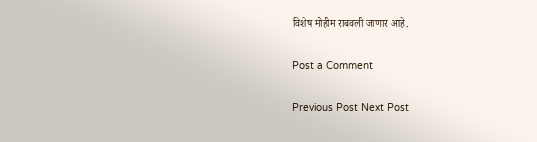विशेष मोहीम राबवली जाणार आहे.

Post a Comment

Previous Post Next Post